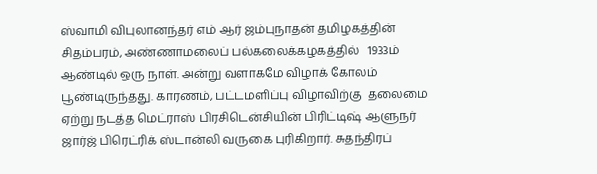ஸ்வாமி விபுலானந்தர் எம் ஆர் ஜம்புநாதன் தமிழகத்தின் சிதம்பரம், அண்ணாமலைப் பல்கலைக்கழகத்தில்   1933ம் ஆண்டில் ஒரு நாள். அன்று வளாகமே விழாக் கோலம் பூண்டிருந்தது. காரணம், பட்டமளிப்பு விழாவிற்கு  தலைமை ஏற்று நடத்த மெட்ராஸ் பிரசிடென்சியின் பிரிட்டிஷ் ஆளுநர் ஜார்ஜ் பிரெட்ரிக் ஸ்டான்லி வருகை புரிகிறார். சுதந்திரப்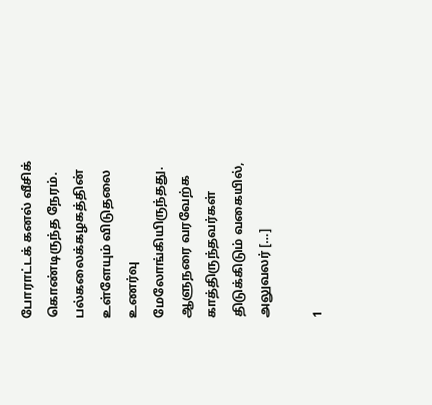போராட்டக் கனல் வீசிக் கொண்டிருந்த நேரம். பல்கலைக்கழகத்தின் உள்ளேயும் விடுதலை உணர்வு மேலோங்கியிருந்தது. ஆளுநரை வரவேற்க காத்திருந்தவர்கள் திடுக்கிடும் வகையில், அலுவலர் […]

1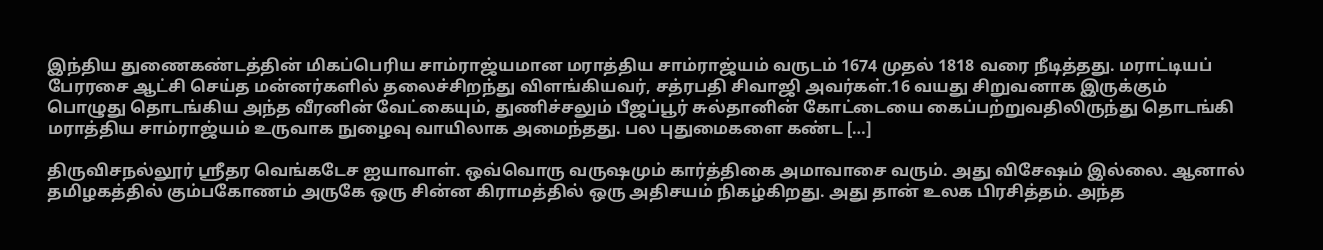இந்திய துணைகண்டத்தின் மிகப்பெரிய சாம்ராஜ்யமான மராத்திய சாம்ராஜ்யம் வருடம் 1674 முதல் 1818 வரை நீடித்தது. மராட்டியப் பேரரசை ஆட்சி செய்த மன்னர்களில் தலைச்சிறந்து விளங்கியவர், சத்ரபதி சிவாஜி அவர்கள்.16 வயது சிறுவனாக இருக்கும் பொழுது தொடங்கிய அந்த வீரனின் வேட்கையும், துணிச்சலும் பீஜப்பூர் சுல்தானின் கோட்டையை கைப்பற்றுவதிலிருந்து தொடங்கி மராத்திய சாம்ராஜ்யம் உருவாக நுழைவு வாயிலாக அமைந்தது. பல புதுமைகளை கண்ட […]

திருவிசநல்லூர் ஸ்ரீதர வெங்கடேச ஐயாவாள். ஒவ்வொரு வருஷமும் கார்த்திகை அமாவாசை வரும். அது விசேஷம் இல்லை. ஆனால் தமிழகத்தில் கும்பகோணம் அருகே ஒரு சின்ன கிராமத்தில் ஒரு அதிசயம் நிகழ்கிறது. அது தான் உலக பிரசித்தம். அந்த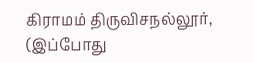கிராமம் திருவிசநல்லூர், (இப்போது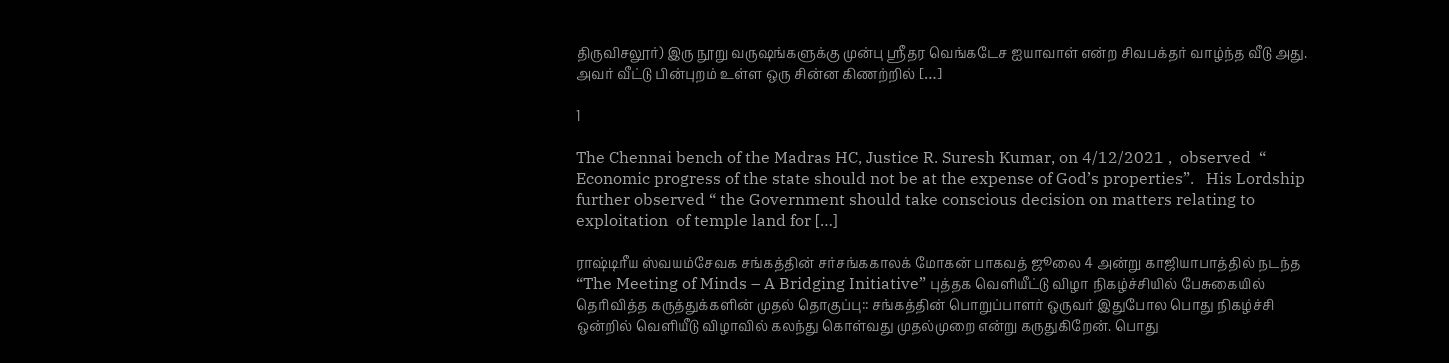திருவிசலூர்) இரு நூறு வருஷங்களுக்கு முன்பு ஸ்ரீதர வெங்கடேச ஐயாவாள் என்ற சிவபக்தர் வாழ்ந்த வீடு அது. அவர் வீட்டு பின்புறம் உள்ள ஒரு சின்ன கிணற்றில் […]

1

The Chennai bench of the Madras HC, Justice R. Suresh Kumar, on 4/12/2021 ,  observed  “ Economic progress of the state should not be at the expense of God’s properties”.   His Lordship further observed “ the Government should take conscious decision on matters relating to  exploitation  of temple land for […]

ராஷ்டிரீய ஸ்வயம்சேவக சங்கத்தின் சர்சங்ககாலக் மோகன் பாகவத் ஜூலை 4 அன்று காஜியாபாத்தில் நடந்த “The Meeting of Minds – A Bridging Initiative” புத்தக வெளியீட்டு விழா நிகழ்ச்சியில் பேசுகையில் தெரிவித்த கருத்துக்களின் முதல் தொகுப்பு:: சங்கத்தின் பொறுப்பாளர் ஒருவர் இதுபோல பொது நிகழ்ச்சி ஒன்றில் வெளியீடு விழாவில் கலந்து கொள்வது முதல்முறை என்று கருதுகிறேன். பொது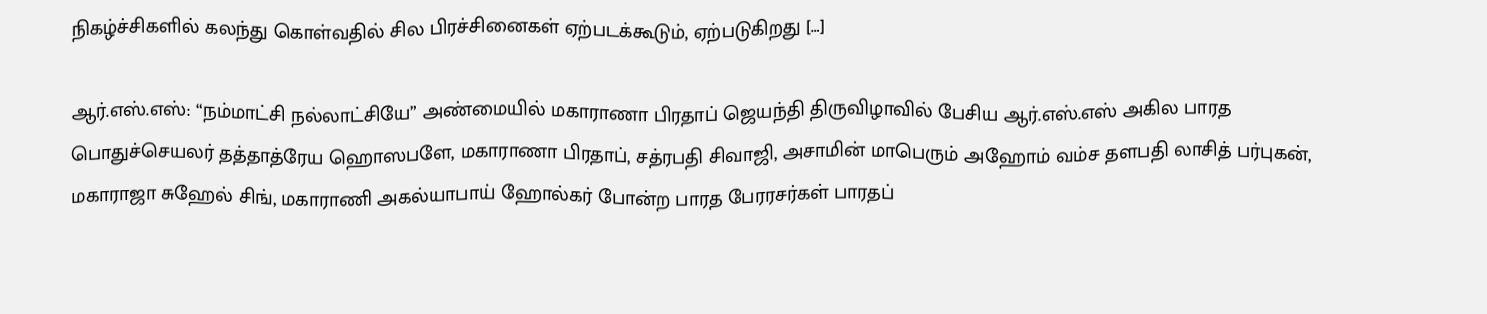நிகழ்ச்சிகளில் கலந்து கொள்வதில் சில பிரச்சினைகள் ஏற்படக்கூடும், ஏற்படுகிறது […]

ஆர்.எஸ்.எஸ்: “நம்மாட்சி நல்லாட்சியே” அண்மையில் மகாராணா பிரதாப் ஜெயந்தி திருவிழாவில் பேசிய ஆர்.எஸ்.எஸ் அகில பாரத பொதுச்செயலர் தத்தாத்ரேய ஹொஸபளே, மகாராணா பிரதாப், சத்ரபதி சிவாஜி, அசாமின் மாபெரும் அஹோம் வம்ச தளபதி லாசித் பர்புகன், மகாராஜா சுஹேல் சிங், மகாராணி அகல்யாபாய் ஹோல்கர் போன்ற பாரத பேரரசர்கள் பாரதப்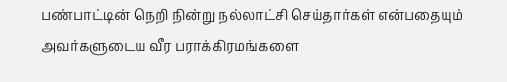பண்பாட்டின் நெறி நின்று நல்லாட்சி செய்தார்கள் என்பதையும் அவர்களுடைய வீர பராக்கிரமங்களை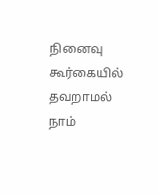நினைவு கூர்கையில் தவறாமல் நாம்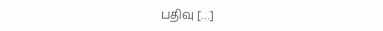பதிவு […]